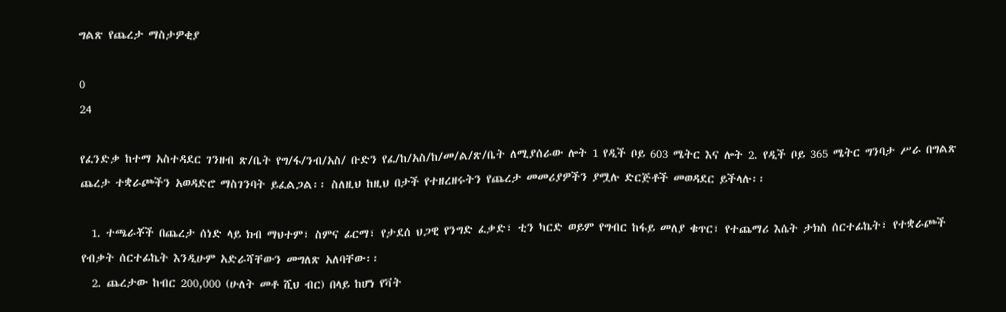ግልጽ የጨረታ ማስታዎቂያ

0
24

የፈንድቃ ከተማ አስተዳደር ገንዘብ ጽ/ቤት የግ/ፋ/ንብ/አስ/ ቡድን የፈ/ከ/አስ/ከ/መ/ል/ጽ/ቤት ለሚያሰራው ሎት 1 የዲች ቦይ 603 ሜትር እና ሎት 2. የዲች ቦይ 365 ሜትር ግንባታ ሥራ በግልጽ ጨረታ ተቋራጮችን አወዳድሮ ማስገንባት ይፈልጋል፡፡ ስለዚህ ከዚህ በታች የተዘረዘሩትን የጨረታ መመሪያዎችን ያሟሉ ድርጅቶች መወዳደር ይችላሉ፡፡

  1. ተጫራቾች በጨረታ ሰነድ ላይ ክብ ማህተም፣ ስምና ፊርማ፣ የታደሰ ህጋዊ የንግድ ፈቃድ፣ ቲን ካርድ ወይም የግብር ከፋይ መለያ ቁጥር፣ የተጨማሪ እሴት ታክስ ሰርተፊኬት፣ የተቋራጮች የብቃት ሰርተፊኬት እንዲሁም አድራሻቸውን መግለጽ አለባቸው፡፡
  2. ጨረታው ከብር 200,000 (ሁለት መቶ ሺህ ብር) በላይ ከሆነ የቫት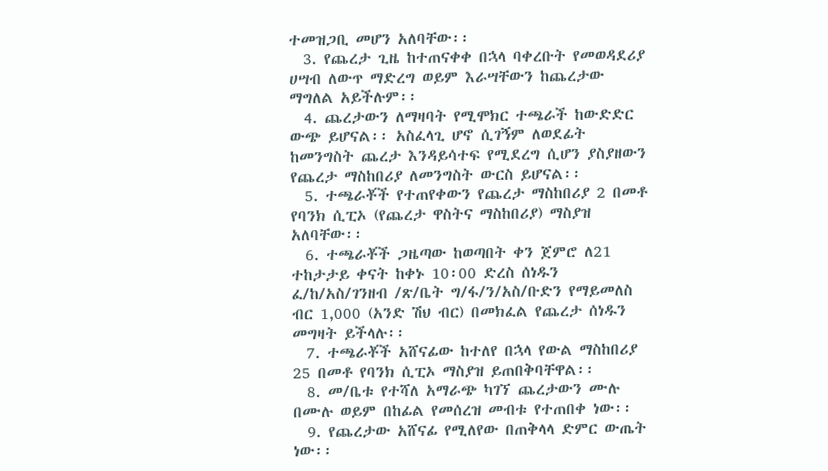ተመዝጋቢ መሆን አለባቸው፡፡
  3. የጨረታ ጊዜ ከተጠናቀቀ በኋላ ባቀረቡት የመወዳደሪያ ሀሣብ ለውጥ ማድረግ ወይም እራሣቸውን ከጨረታው ማግለል አይችሉም፡፡
  4. ጨረታውን ለማዛባት የሚሞክር ተጫራች ከውድድር ውጭ ይሆናል፡፡ አስፈላጊ ሆኖ ሲገኝም ለወደፊት ከመንግስት ጨረታ እንዳይሳተፍ የሚደረግ ሲሆን ያስያዘውን የጨረታ ማስከበሪያ ለመንግስት ውርስ ይሆናል፡፡
  5. ተጫራቾች የተጠየቀውን የጨረታ ማስከበሪያ 2 በመቶ የባንክ ሲፒኦ (የጨረታ ዋስትና ማስከበሪያ) ማስያዝ አለባቸው፡፡
  6. ተጫራቾች ጋዜጣው ከወጣበት ቀን ጀምሮ ለ21 ተከታታይ ቀናት ከቀኑ 10፡00 ድረስ ሰነዱን ፈ/ከ/አስ/ገንዘብ /ጽ/ቤት ግ/ፋ/ን/አስ/ቡድን የማይመለስ ብር 1,000 (አንድ ሽህ ብር) በመክፈል የጨረታ ሰነዱን መግዛት ይችላሉ፡፡
  7. ተጫራቾች አሸናፊው ከተለየ በኋላ የውል ማስከበሪያ 25 በመቶ የባንክ ሲፒኦ ማስያዝ ይጠበቅባቸዋል፡፡
  8. መ/ቤቱ የተሻለ አማራጭ ካገኘ ጨረታውን ሙሉ በሙሉ ወይም በከፊል የመሰረዝ መብቱ የተጠበቀ ነው፡፡
  9. የጨረታው አሸናፊ የሚለየው በጠቅላላ ድምር ውጤት ነው፡፡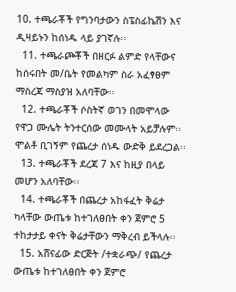10. ተጫራቾች የግንባታውን ስፔስፊኬሽን እና ዲዛይኑን ከሰነዱ ላይ ያገኛሉ፡፡
  11. ተጫራጮቾች በዘርፉ ልምድ የላቸውና ከሰሩበት መ/ቤት የመልካም ስራ አፈፃፀም ማስረጃ ማስያዝ አለባቸው፡፡
  12. ተጫራቾች ሶስትኛ ወገን በመሞላው የዋጋ ሙሌት ትንተርሰው መሙላት አይቻሉም፡፡ ሞልቶ ቢገኝም የጨረታ ሰነዱ ውድቅ ይደረጋል፡፡
  13. ተጫራቾች ደረጃ 7 እና ከዚያ በላይ መሆን አለባቸው፡፡
  14. ተጫራቾች በጨረታ አከፋፈት ቅሬታ ካላቸው ውጤቱ ከተገለፀበት ቀን ጀምሮ 5 ተከታታይ ቀናት ቅሬታቸውን ማቅረብ ይችላሉ፡፡
  15. አሸናፊው ድርጅት /ተቋራጭ/ የጨረታ ውጤቱ ከተገለፀበት ቀን ጀምሮ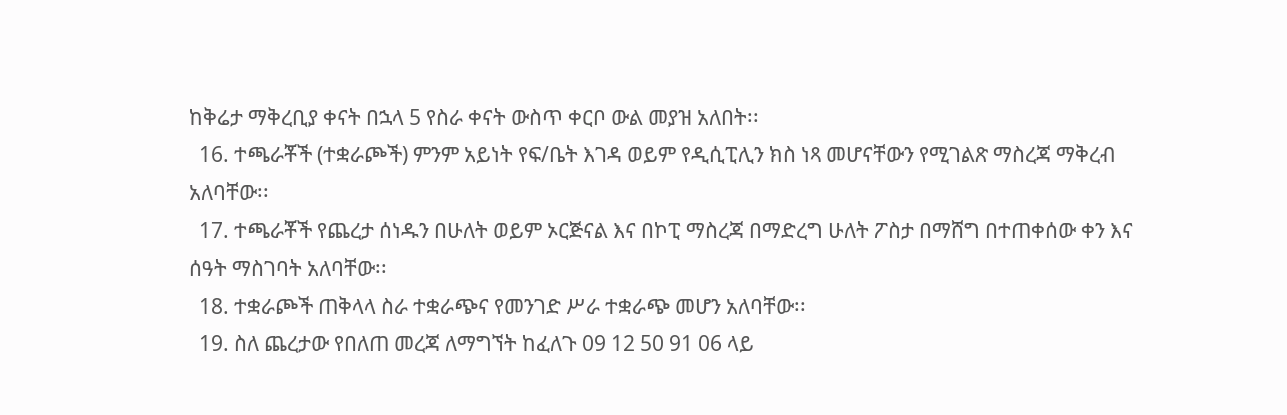ከቅሬታ ማቅረቢያ ቀናት በኋላ 5 የስራ ቀናት ውስጥ ቀርቦ ውል መያዝ አለበት፡፡
  16. ተጫራቾች (ተቋራጮች) ምንም አይነት የፍ/ቤት እገዳ ወይም የዲሲፒሊን ክስ ነጻ መሆናቸውን የሚገልጽ ማስረጃ ማቅረብ አለባቸው፡፡
  17. ተጫራቾች የጨረታ ሰነዱን በሁለት ወይም ኦርጅናል እና በኮፒ ማስረጃ በማድረግ ሁለት ፖስታ በማሸግ በተጠቀሰው ቀን እና ሰዓት ማስገባት አለባቸው፡፡
  18. ተቋራጮች ጠቅላላ ስራ ተቋራጭና የመንገድ ሥራ ተቋራጭ መሆን አለባቸው፡፡
  19. ስለ ጨረታው የበለጠ መረጃ ለማግኘት ከፈለጉ 09 12 50 91 06 ላይ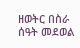ዘወትር በስራ ሰዓት መደወል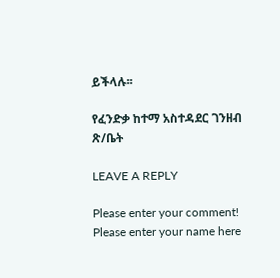ይችላሉ፡፡

የፈንድቃ ከተማ አስተዳደር ገንዘብ ጽ/ቤት

LEAVE A REPLY

Please enter your comment!
Please enter your name here